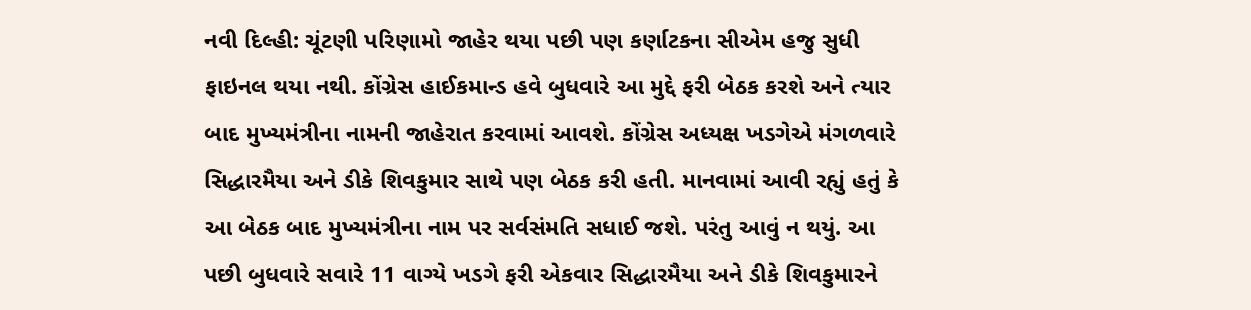નવી દિલ્હી: ચૂંટણી પરિણામો જાહેર થયા પછી પણ કર્ણાટકના સીએમ હજુ સુધી ફાઇનલ થયા નથી. કોંગ્રેસ હાઈકમાન્ડ હવે બુધવારે આ મુદ્દે ફરી બેઠક કરશે અને ત્યાર બાદ મુખ્યમંત્રીના નામની જાહેરાત કરવામાં આવશે. કોંગ્રેસ અધ્યક્ષ ખડગેએ મંગળવારે સિદ્ધારમૈયા અને ડીકે શિવકુમાર સાથે પણ બેઠક કરી હતી. માનવામાં આવી રહ્યું હતું કે આ બેઠક બાદ મુખ્યમંત્રીના નામ પર સર્વસંમતિ સધાઈ જશે. પરંતુ આવું ન થયું. આ પછી બુધવારે સવારે 11 વાગ્યે ખડગે ફરી એકવાર સિદ્ધારમૈયા અને ડીકે શિવકુમારને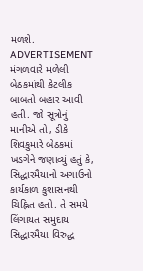મળશે.
ADVERTISEMENT
મંગળવારે મળેલી બેઠકમાંથી કેટલીક બાબતો બહાર આવી હતી. જો સૂત્રોનું માનીએ તો, ડીકે શિવકુમારે બેઠકમાં ખડગેને જણાવ્યું હતું કે, સિદ્ધારમૈયાનો અગાઉનો કાર્યકાળ કુશાસનથી ચિહ્નિત હતો. તે સમયે લિંગાયત સમુદાય સિદ્ધારમૈયા વિરુદ્ધ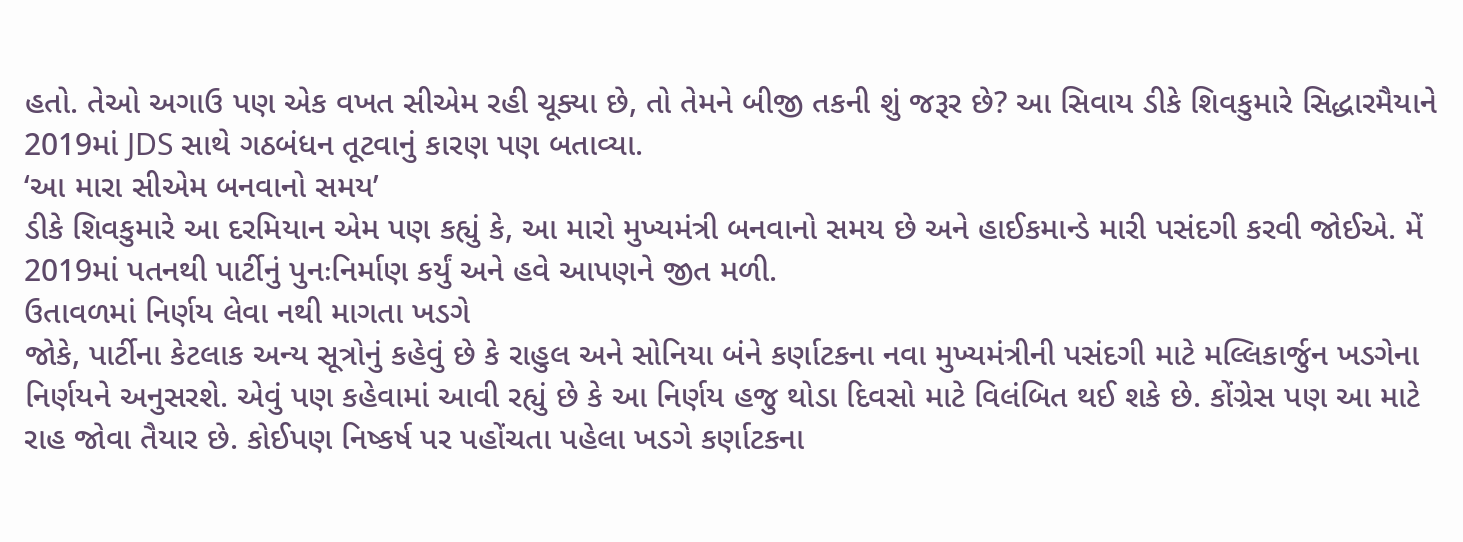હતો. તેઓ અગાઉ પણ એક વખત સીએમ રહી ચૂક્યા છે, તો તેમને બીજી તકની શું જરૂર છે? આ સિવાય ડીકે શિવકુમારે સિદ્ધારમૈયાને 2019માં JDS સાથે ગઠબંધન તૂટવાનું કારણ પણ બતાવ્યા.
‘આ મારા સીએમ બનવાનો સમય’
ડીકે શિવકુમારે આ દરમિયાન એમ પણ કહ્યું કે, આ મારો મુખ્યમંત્રી બનવાનો સમય છે અને હાઈકમાન્ડે મારી પસંદગી કરવી જોઈએ. મેં 2019માં પતનથી પાર્ટીનું પુનઃનિર્માણ કર્યું અને હવે આપણને જીત મળી.
ઉતાવળમાં નિર્ણય લેવા નથી માગતા ખડગે
જોકે, પાર્ટીના કેટલાક અન્ય સૂત્રોનું કહેવું છે કે રાહુલ અને સોનિયા બંને કર્ણાટકના નવા મુખ્યમંત્રીની પસંદગી માટે મલ્લિકાર્જુન ખડગેના નિર્ણયને અનુસરશે. એવું પણ કહેવામાં આવી રહ્યું છે કે આ નિર્ણય હજુ થોડા દિવસો માટે વિલંબિત થઈ શકે છે. કોંગ્રેસ પણ આ માટે રાહ જોવા તૈયાર છે. કોઈપણ નિષ્કર્ષ પર પહોંચતા પહેલા ખડગે કર્ણાટકના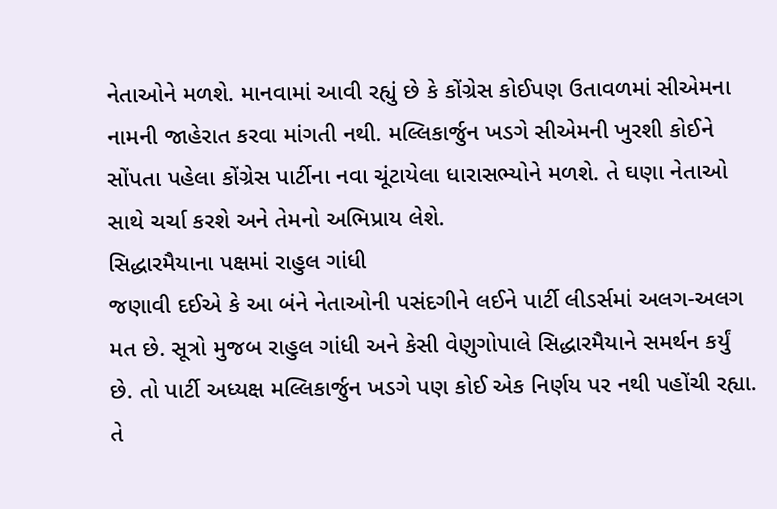નેતાઓને મળશે. માનવામાં આવી રહ્યું છે કે કોંગ્રેસ કોઈપણ ઉતાવળમાં સીએમના નામની જાહેરાત કરવા માંગતી નથી. મલ્લિકાર્જુન ખડગે સીએમની ખુરશી કોઈને સોંપતા પહેલા કોંગ્રેસ પાર્ટીના નવા ચૂંટાયેલા ધારાસભ્યોને મળશે. તે ઘણા નેતાઓ સાથે ચર્ચા કરશે અને તેમનો અભિપ્રાય લેશે.
સિદ્ધારમૈયાના પક્ષમાં રાહુલ ગાંધી
જણાવી દઈએ કે આ બંને નેતાઓની પસંદગીને લઈને પાર્ટી લીડર્સમાં અલગ-અલગ મત છે. સૂત્રો મુજબ રાહુલ ગાંધી અને કેસી વેણુગોપાલે સિદ્ધારમૈયાને સમર્થન કર્યું છે. તો પાર્ટી અધ્યક્ષ મલ્લિકાર્જુન ખડગે પણ કોઈ એક નિર્ણય પર નથી પહોંચી રહ્યા. તે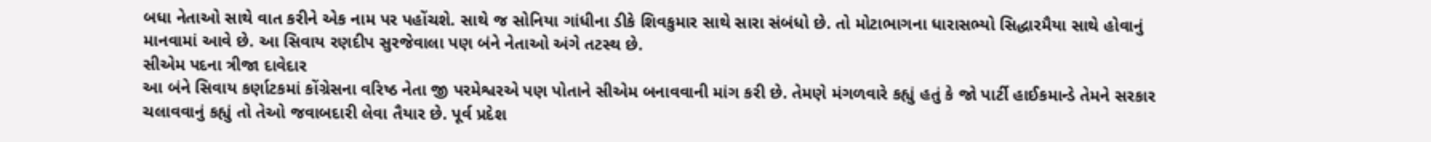બધા નેતાઓ સાથે વાત કરીને એક નામ પર પહોંચશે. સાથે જ સોનિયા ગાંધીના ડીકે શિવકુમાર સાથે સારા સંબંધો છે. તો મોટાભાગના ધારાસભ્યો સિદ્ધારમૈયા સાથે હોવાનું માનવામાં આવે છે. આ સિવાય રણદીપ સુરજેવાલા પણ બંને નેતાઓ અંગે તટસ્થ છે.
સીએમ પદના ત્રીજા દાવેદાર
આ બંને સિવાય કર્ણાટકમાં કોંગ્રેસના વરિષ્ઠ નેતા જી પરમેશ્વરએ પણ પોતાને સીએમ બનાવવાની માંગ કરી છે. તેમણે મંગળવારે કહ્યું હતું કે જો પાર્ટી હાઈકમાન્ડે તેમને સરકાર ચલાવવાનું કહ્યું તો તેઓ જવાબદારી લેવા તૈયાર છે. પૂર્વ પ્રદેશ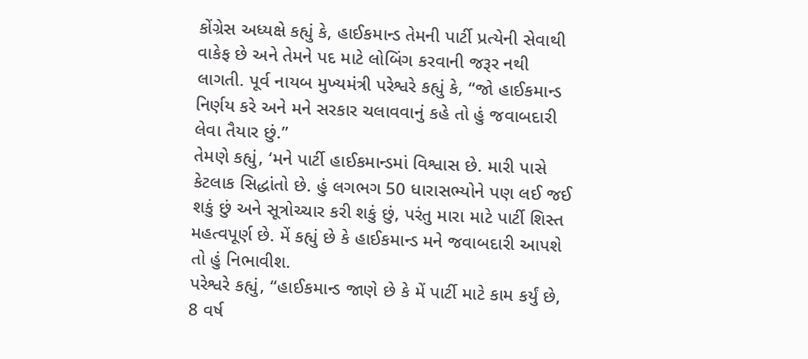કોંગ્રેસ અધ્યક્ષે કહ્યું કે, હાઈકમાન્ડ તેમની પાર્ટી પ્રત્યેની સેવાથી વાકેફ છે અને તેમને પદ માટે લોબિંગ કરવાની જરૂર નથી લાગતી. પૂર્વ નાયબ મુખ્યમંત્રી પરેશ્વરે કહ્યું કે, “જો હાઈકમાન્ડ નિર્ણય કરે અને મને સરકાર ચલાવવાનું કહે તો હું જવાબદારી લેવા તૈયાર છું.”
તેમણે કહ્યું, ‘મને પાર્ટી હાઈકમાન્ડમાં વિશ્વાસ છે. મારી પાસે કેટલાક સિદ્ધાંતો છે. હું લગભગ 50 ધારાસભ્યોને પણ લઈ જઈ શકું છું અને સૂત્રોચ્ચાર કરી શકું છું, પરંતુ મારા માટે પાર્ટી શિસ્ત મહત્વપૂર્ણ છે. મેં કહ્યું છે કે હાઈકમાન્ડ મને જવાબદારી આપશે તો હું નિભાવીશ.
પરેશ્વરે કહ્યું, “હાઈકમાન્ડ જાણે છે કે મેં પાર્ટી માટે કામ કર્યું છે, 8 વર્ષ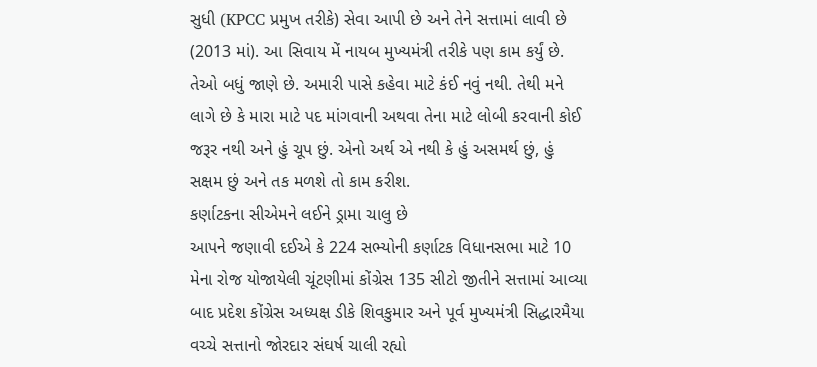સુધી (KPCC પ્રમુખ તરીકે) સેવા આપી છે અને તેને સત્તામાં લાવી છે (2013 માં). આ સિવાય મેં નાયબ મુખ્યમંત્રી તરીકે પણ કામ કર્યું છે. તેઓ બધું જાણે છે. અમારી પાસે કહેવા માટે કંઈ નવું નથી. તેથી મને લાગે છે કે મારા માટે પદ માંગવાની અથવા તેના માટે લોબી કરવાની કોઈ જરૂર નથી અને હું ચૂપ છું. એનો અર્થ એ નથી કે હું અસમર્થ છું, હું સક્ષમ છું અને તક મળશે તો કામ કરીશ.
કર્ણાટકના સીએમને લઈને ડ્રામા ચાલુ છે
આપને જણાવી દઈએ કે 224 સભ્યોની કર્ણાટક વિધાનસભા માટે 10 મેના રોજ યોજાયેલી ચૂંટણીમાં કોંગ્રેસ 135 સીટો જીતીને સત્તામાં આવ્યા બાદ પ્રદેશ કોંગ્રેસ અધ્યક્ષ ડીકે શિવકુમાર અને પૂર્વ મુખ્યમંત્રી સિદ્ધારમૈયા વચ્ચે સત્તાનો જોરદાર સંઘર્ષ ચાલી રહ્યો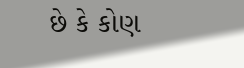છે કે કોણ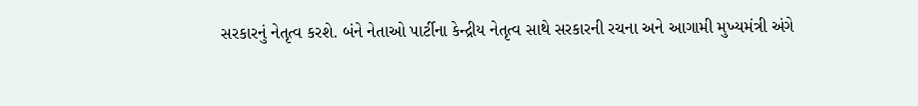સરકારનું નેતૃત્વ કરશે. બંને નેતાઓ પાર્ટીના કેન્દ્રીય નેતૃત્વ સાથે સરકારની રચના અને આગામી મુખ્યમંત્રી અંગે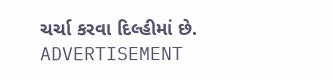ચર્ચા કરવા દિલ્હીમાં છે.
ADVERTISEMENT